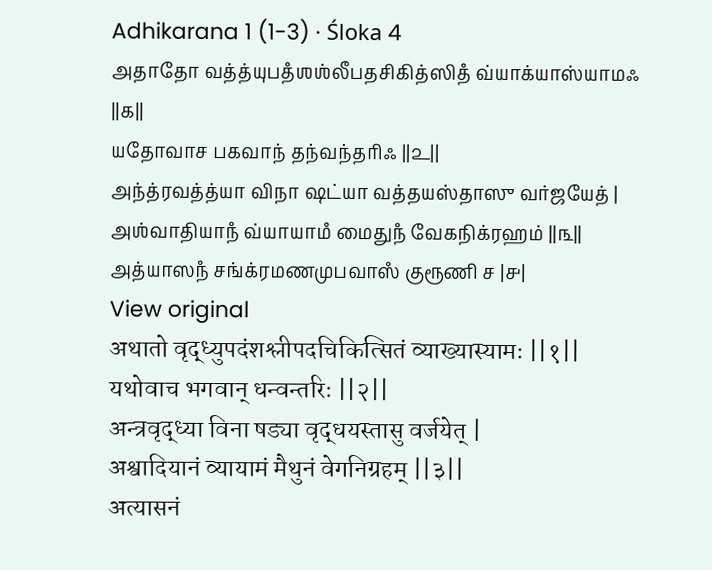Adhikarana 1 (1-3) · Śloka 4
அதாதோ வத்த்யுபதஂஶஶ்லீபதசிகித்ஸிதஂ வ்யாக்யாஸ்யாமஃ ||௧||
யதோவாச பகவாந் தந்வந்தரிஃ ||௨||
அந்த்ரவத்த்யா விநா ஷட்யா வத்தயஸ்தாஸு வர்ஜயேத் |
அஶ்வாதியாநஂ வ்யாயாமஂ மைதுநஂ வேகநிக்ரஹம் ||௩||
அத்யாஸநஂ சங்க்ரமணமுபவாஸஂ குரூணி ச |௪|
View original
अथातो वृद्ध्युपदंशश्लीपदचिकित्सितं व्याख्यास्यामः ||१||
यथोवाच भगवान् धन्वन्तरिः ||२||
अन्त्रवृद्ध्या विना षड्या वृद्धयस्तासु वर्जयेत् |
अश्वादियानं व्यायामं मैथुनं वेगनिग्रहम् ||३||
अत्यासनं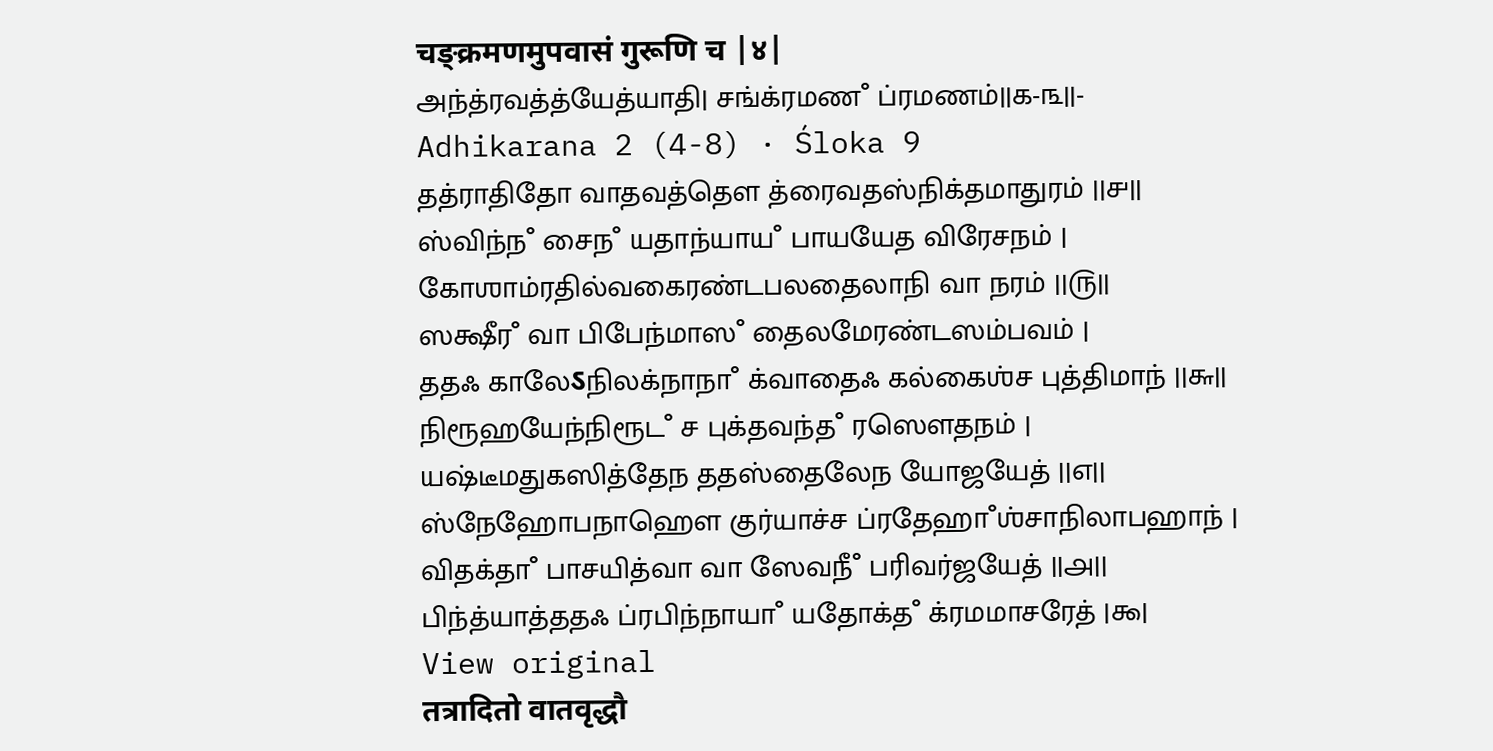चङ्क्रमणमुपवासं गुरूणि च |४|
அந்த்ரவத்த்யேத்யாதி| சங்க்ரமணஂ ப்ரமணம்||௧-௩||-
Adhikarana 2 (4-8) · Śloka 9
தத்ராதிதோ வாதவத்தௌ த்ரைவதஸ்நிக்தமாதுரம் ||௪||
ஸ்விந்நஂ சைநஂ யதாந்யாயஂ பாயயேத விரேசநம் |
கோஶாம்ரதில்வகைரண்டபலதைலாநி வா நரம் ||௫||
ஸக்ஷீரஂ வா பிபேந்மாஸஂ தைலமேரண்டஸம்பவம் |
ததஃ காலேऽநிலக்நாநாஂ க்வாதைஃ கல்கைஶ்ச புத்திமாந் ||௬||
நிரூஹயேந்நிரூடஂ ச புக்தவந்தஂ ரஸௌதநம் |
யஷ்டீமதுகஸித்தேந ததஸ்தைலேந யோஜயேத் ||௭||
ஸ்நேஹோபநாஹௌ குர்யாச்ச ப்ரதேஹாஂஶ்சாநிலாபஹாந் |
விதக்தாஂ பாசயித்வா வா ஸேவநீஂ பரிவர்ஜயேத் ||௮||
பிந்த்யாத்ததஃ ப்ரபிந்நாயாஂ யதோக்தஂ க்ரமமாசரேத் |௯|
View original
तत्रादितो वातवृद्धौ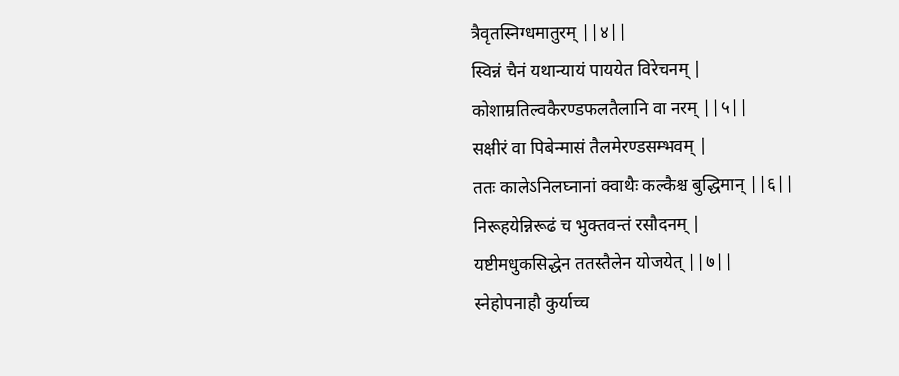त्रैवृतस्निग्धमातुरम् ||४||
स्विन्नं चैनं यथान्यायं पाययेत विरेचनम् |
कोशाम्रतिल्वकैरण्डफलतैलानि वा नरम् ||५||
सक्षीरं वा पिबेन्मासं तैलमेरण्डसम्भवम् |
ततः कालेऽनिलघ्नानां क्वाथैः कल्कैश्च बुद्धिमान् ||६||
निरूहयेन्निरूढं च भुक्तवन्तं रसौदनम् |
यष्टीमधुकसिद्धेन ततस्तैलेन योजयेत् ||७||
स्नेहोपनाहौ कुर्याच्च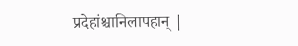प्रदेहांश्चानिलापहान् |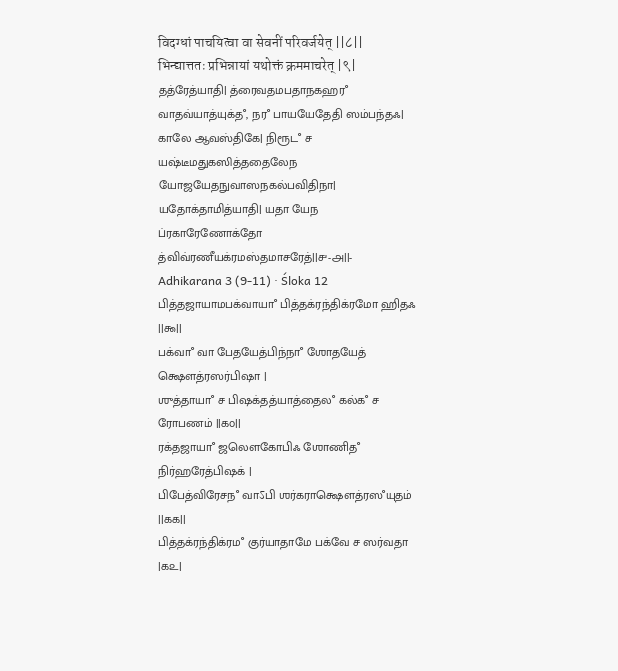विदग्धां पाचयित्वा वा सेवनीं परिवर्जयेत् ||८||
भिन्द्यात्ततः प्रभिन्नायां यथोक्तं क्रममाचरेत् |९|
தத்ரேத்யாதி| த்ரைவதமபதாநகஹரஂ வாதவ்யாத்யுக்தஂ, நரஂ பாயயேதேதி ஸம்பந்தஃ| காலே ஆவஸ்திகே| நிரூடஂ ச யஷ்டீமதுகஸித்ததைலேந யோஜயேதநுவாஸநகல்பவிதிநா| யதோக்தாமித்யாதி| யதா யேந ப்ரகாரேணோக்தோ த்விவ்ரணீயக்ரமஸ்தமாசரேத்||௪-௮||-
Adhikarana 3 (9-11) · Śloka 12
பித்தஜாயாமபக்வாயாஂ பித்தக்ரந்திக்ரமோ ஹிதஃ ||௯||
பக்வாஂ வா பேதயேத்பிந்நாஂ ஶோதயேத் க்ஷௌத்ரஸர்பிஷா |
ஶுத்தாயாஂ ச பிஷக்தத்யாத்தைலஂ கல்கஂ ச ரோபணம் ||௧௦||
ரக்தஜாயாஂ ஜலௌகோபிஃ ஶோணிதஂ நிர்ஹரேத்பிஷக் |
பிபேத்விரேசநஂ வாऽபி ஶர்கராக்ஷௌத்ரஸஂயுதம் ||௧௧||
பித்தக்ரந்திக்ரமஂ குர்யாதாமே பக்வே ச ஸர்வதா |௧௨|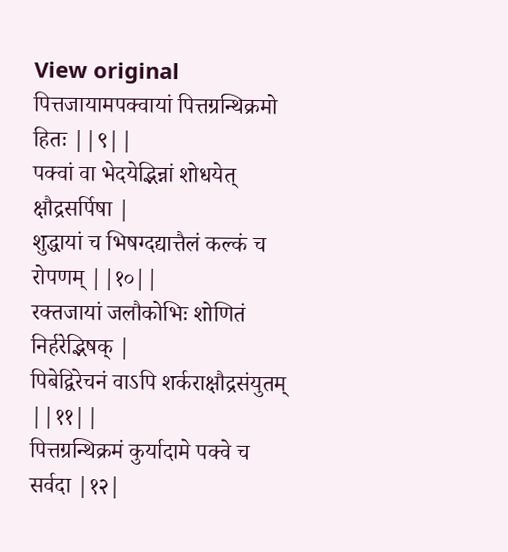View original
पित्तजायामपक्वायां पित्तग्रन्थिक्रमो हितः ||९||
पक्वां वा भेदयेद्भिन्नां शोधयेत् क्षौद्रसर्पिषा |
शुद्धायां च भिषग्दद्यात्तैलं कल्कं च रोपणम् ||१०||
रक्तजायां जलौकोभिः शोणितं निर्हरेद्भिषक् |
पिबेद्विरेचनं वाऽपि शर्कराक्षौद्रसंयुतम् ||११||
पित्तग्रन्थिक्रमं कुर्यादामे पक्वे च सर्वदा |१२|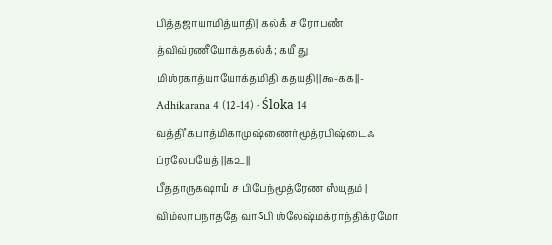பித்தஜாயாமித்யாதி| கல்கஂ ச ரோபணஂ த்விவ்ரணீயோக்தகல்கஂ; கயீ து மிஶ்ரகாத்யாயோக்தமிதி கதயதி||௯-௧௧||-
Adhikarana 4 (12-14) · Śloka 14
வத்திஂ கபாத்மிகாமுஷ்ணைர்மூத்ரபிஷ்டைஃ ப்ரலேபயேத் ||௧௨||
பீததாருகஷாயஂ ச பிபேந்மூத்ரேண ஸஂயுதம் |
விம்லாபநாததே வாऽபி ஶ்லேஷ்மக்ராந்திக்ரமோ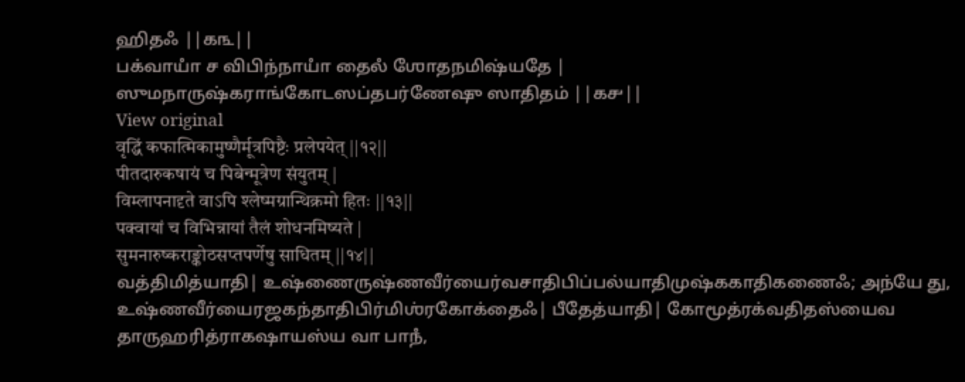ஹிதஃ ||௧௩||
பக்வாயாஂ ச விபிந்நாயாஂ தைலஂ ஶோதநமிஷ்யதே |
ஸுமநாருஷ்கராங்கோடஸப்தபர்ணேஷு ஸாதிதம் ||௧௪||
View original
वृद्धिं कफात्मिकामुष्णैर्मूत्रपिष्टैः प्रलेपयेत् ||१२||
पीतदारुकषायं च पिबेन्मूत्रेण संयुतम् |
विम्लापनादृते वाऽपि श्लेष्मग्रान्थिक्रमो हितः ||१३||
पक्वायां च विभिन्नायां तैलं शोधनमिष्यते |
सुमनारुष्कराङ्कोठसप्तपर्णेषु साधितम् ||१४||
வத்திமித்யாதி| உஷ்ணைருஷ்ணவீர்யைர்வசாதிபிப்பல்யாதிமுஷ்ககாதிகணைஃ; அந்யே து, உஷ்ணவீர்யைரஜகந்தாதிபிர்மிஶ்ரகோக்தைஃ| பீதேத்யாதி| கோமூத்ரக்வதிதஸ்யைவ தாருஹரித்ராகஷாயஸ்ய வா பாநஂ,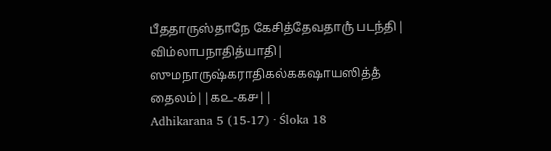பீததாருஸ்தாநே கேசித்தேவதாருஂ படந்தி| விம்லாபநாதித்யாதி| ஸுமநாருஷ்கராதிகல்ககஷாயஸித்தஂ தைலம்||௧௨-௧௪||
Adhikarana 5 (15-17) · Śloka 18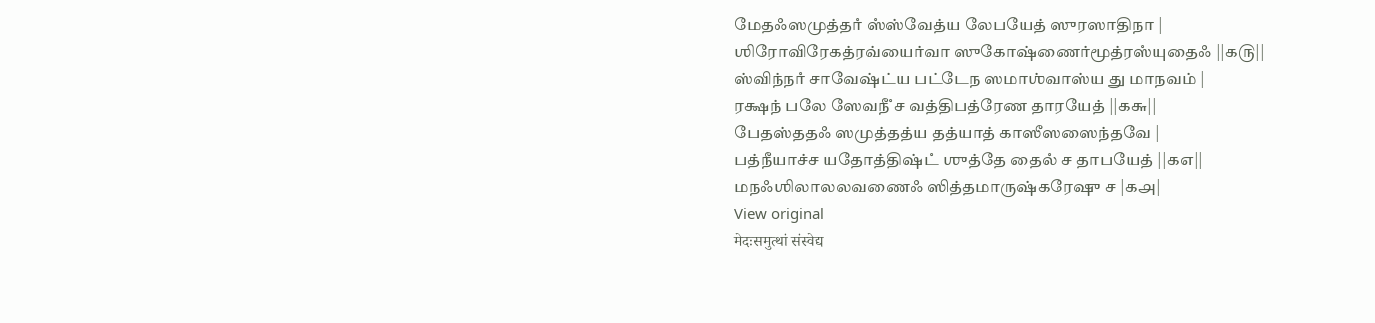மேதஃஸமுத்தாஂ ஸஂஸ்வேத்ய லேபயேத் ஸுரஸாதிநா |
ஶிரோவிரேகத்ரவ்யைர்வா ஸுகோஷ்ணைர்மூத்ரஸஂயுதைஃ ||௧௫||
ஸ்விந்நாஂ சாவேஷ்ட்ய பட்டேந ஸமாஶ்வாஸ்ய து மாநவம் |
ரக்ஷந் பலே ஸேவநீஂ ச வத்திபத்ரேண தாரயேத் ||௧௬||
பேதஸ்ததஃ ஸமுத்தத்ய தத்யாத் காஸீஸஸைந்தவே |
பத்நீயாச்ச யதோத்திஷ்டஂ ஶுத்தே தைலஂ ச தாபயேத் ||௧௭||
மநஃஶிலாலலவணைஃ ஸித்தமாருஷ்கரேஷு ச |௧௮|
View original
मेदःसमुत्थां संस्वेद्य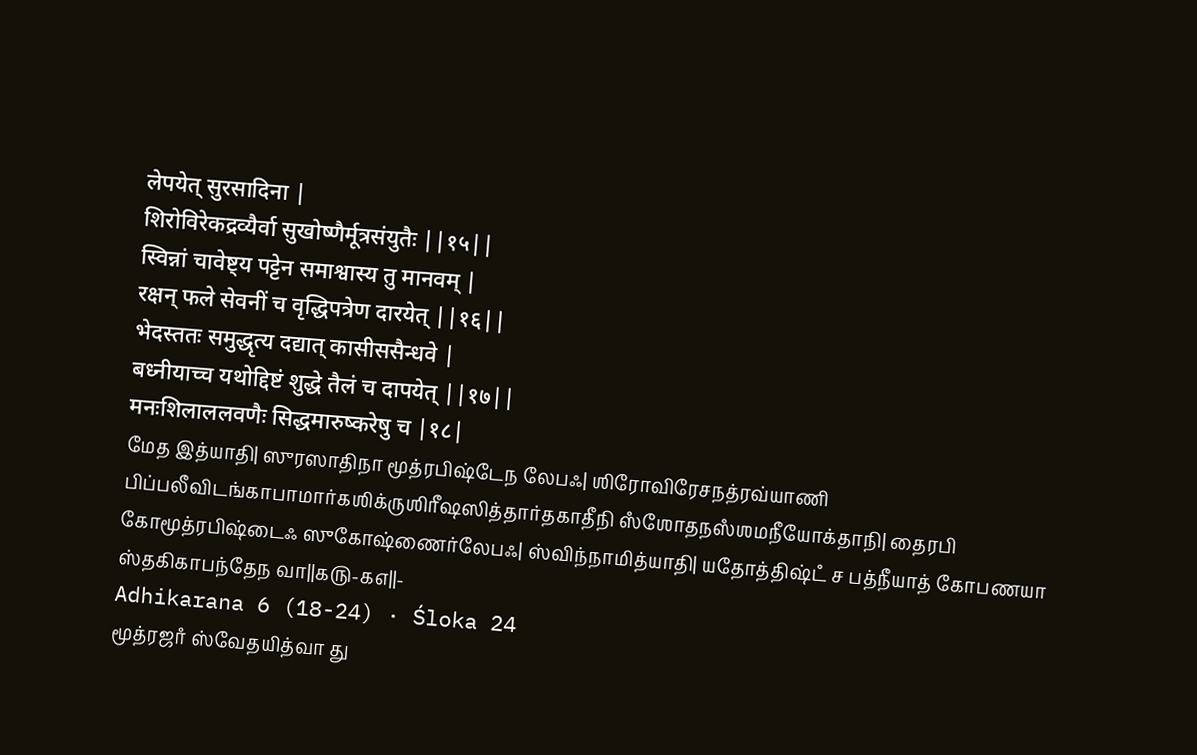लेपयेत् सुरसादिना |
शिरोविरेकद्रव्यैर्वा सुखोष्णैर्मूत्रसंयुतैः ||१५||
स्विन्नां चावेष्ट्य पट्टेन समाश्वास्य तु मानवम् |
रक्षन् फले सेवनीं च वृद्धिपत्रेण दारयेत् ||१६||
भेदस्ततः समुद्धृत्य दद्यात् कासीससैन्धवे |
बध्नीयाच्च यथोद्दिष्टं शुद्धे तैलं च दापयेत् ||१७||
मनःशिलाललवणैः सिद्धमारुष्करेषु च |१८|
மேத இத்யாதி| ஸுரஸாதிநா மூத்ரபிஷ்டேந லேபஃ| ஶிரோவிரேசநத்ரவ்யாணி பிப்பலீவிடங்காபாமார்கஶிக்ருஶிரீஷஸித்தார்தகாதீநி ஸஂஶோதநஸஂஶமநீயோக்தாநி| தைரபி கோமூத்ரபிஷ்டைஃ ஸுகோஷ்ணைர்லேபஃ| ஸ்விந்நாமித்யாதி| யதோத்திஷ்டஂ ச பத்நீயாத் கோபணயா ஸ்தகிகாபந்தேந வா||௧௫-௧௭||-
Adhikarana 6 (18-24) · Śloka 24
மூத்ரஜாஂ ஸ்வேதயித்வா து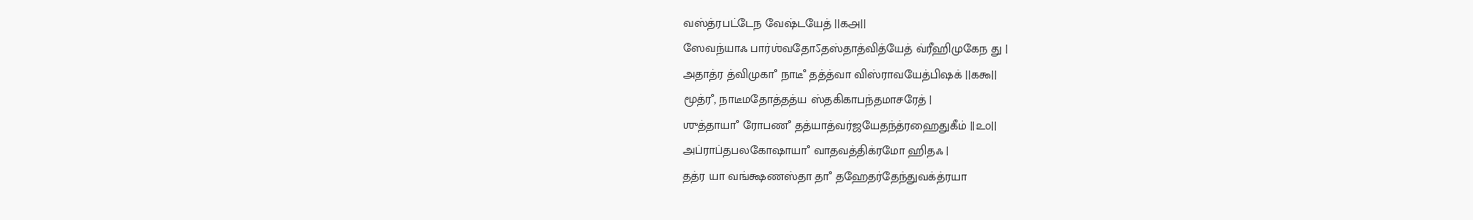வஸ்த்ரபட்டேந வேஷ்டயேத் ||௧௮||
ஸேவந்யாஃ பார்ஶ்வதோऽதஸ்தாத்வித்யேத் வ்ரீஹிமுகேந து |
அதாத்ர த்விமுகாஂ நாடீஂ தத்த்வா விஸ்ராவயேத்பிஷக் ||௧௯||
மூத்ரஂ, நாடீமதோத்தத்ய ஸ்தகிகாபந்தமாசரேத் |
ஶுத்தாயாஂ ரோபணஂ தத்யாத்வர்ஜயேதந்த்ரஹைதுகீம் ||௨௦||
அப்ராப்தபலகோஷாயாஂ வாதவத்திக்ரமோ ஹிதஃ |
தத்ர யா வங்க்ஷணஸ்தா தாஂ தஹேதர்தேந்துவக்த்ரயா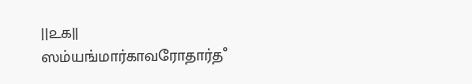||௨௧||
ஸம்யங்மார்காவரோதார்தஂ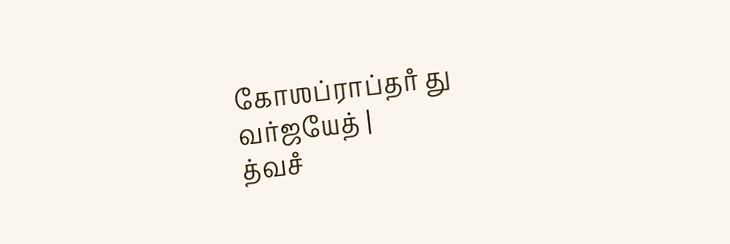கோஶப்ராப்தாஂ து வர்ஜயேத் |
த்வசஂ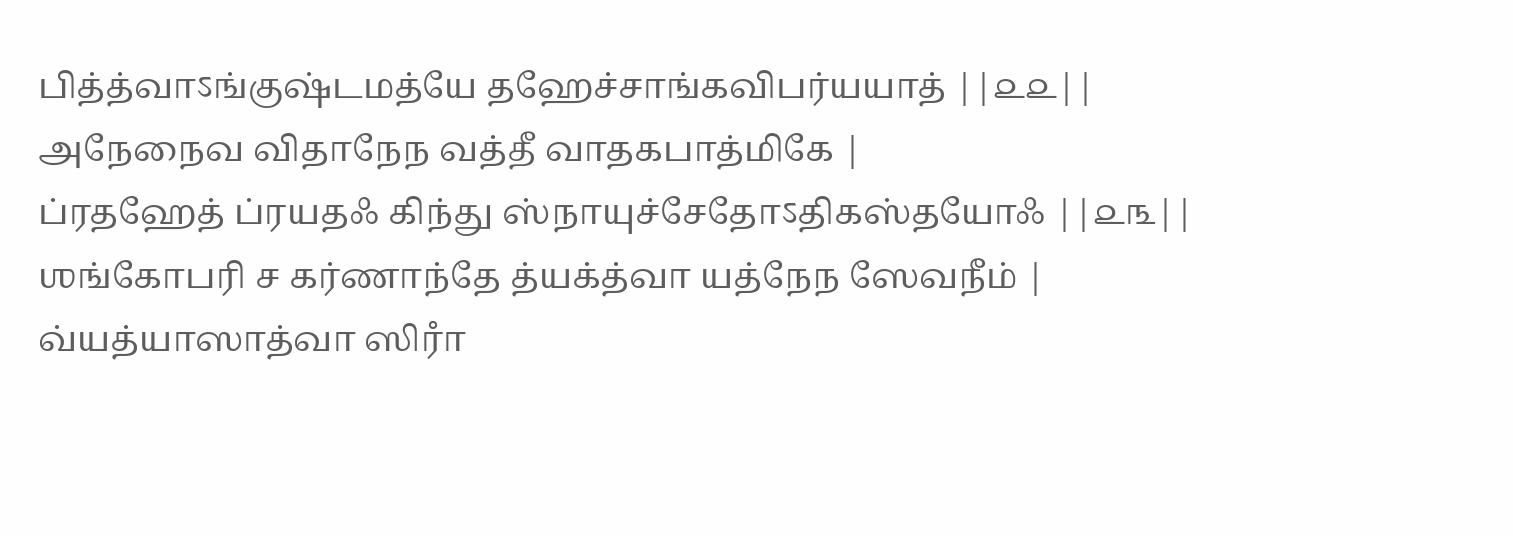பித்த்வாऽங்குஷ்டமத்யே தஹேச்சாங்கவிபர்யயாத் ||௨௨||
அநேநைவ விதாநேந வத்தீ வாதகபாத்மிகே |
ப்ரதஹேத் ப்ரயதஃ கிந்து ஸ்நாயுச்சேதோऽதிகஸ்தயோஃ ||௨௩||
ஶங்கோபரி ச கர்ணாந்தே த்யக்த்வா யத்நேந ஸேவநீம் |
வ்யத்யாஸாத்வா ஸிராஂ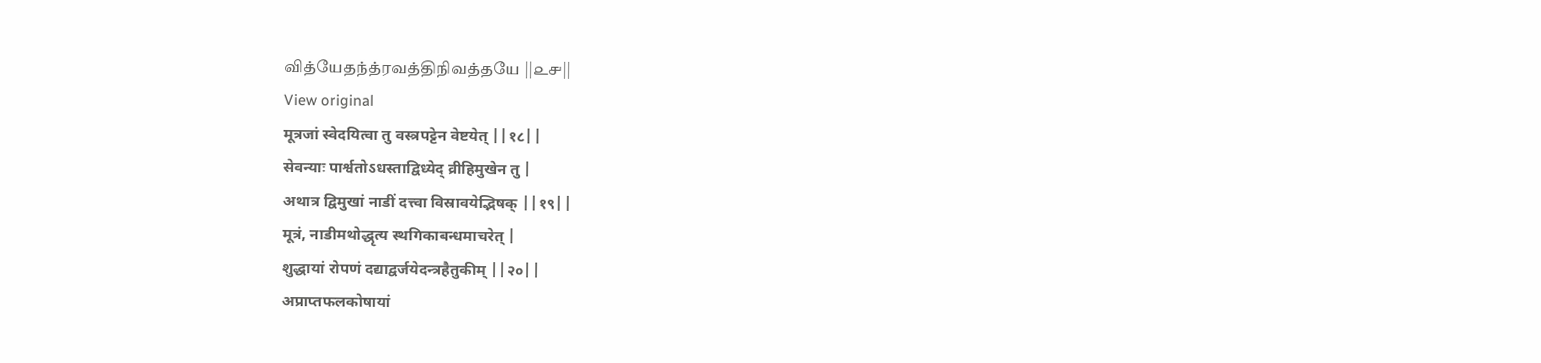வித்யேதந்த்ரவத்திநிவத்தயே ||௨௪||
View original
मूत्रजां स्वेदयित्वा तु वस्त्रपट्टेन वेष्टयेत् ||१८||
सेवन्याः पार्श्वतोऽधस्ताद्विध्येद् व्रीहिमुखेन तु |
अथात्र द्विमुखां नाडीं दत्त्वा विस्रावयेद्भिषक् ||१९||
मूत्रं, नाडीमथोद्धृत्य स्थगिकाबन्धमाचरेत् |
शुद्धायां रोपणं दद्याद्वर्जयेदन्त्रहैतुकीम् ||२०||
अप्राप्तफलकोषायां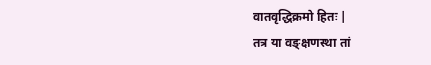वातवृद्धिक्रमो हितः |
तत्र या वङ्क्षणस्था तां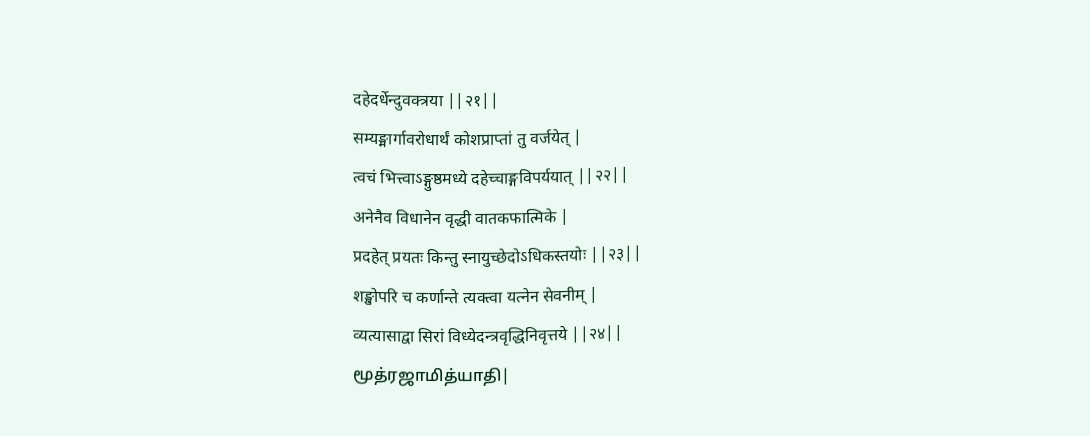दहेदर्धेन्दुवक्त्रया ||२१||
सम्यङ्मार्गावरोधार्थं कोशप्राप्तां तु वर्जयेत् |
त्वचं भित्त्वाऽङ्गुष्ठमध्ये दहेच्चाङ्गविपर्ययात् ||२२||
अनेनैव विधानेन वृद्धी वातकफात्मिके |
प्रदहेत् प्रयतः किन्तु स्नायुच्छेदोऽधिकस्तयोः ||२३||
शङ्खोपरि च कर्णान्ते त्यक्त्वा यत्नेन सेवनीम् |
व्यत्यासाद्वा सिरां विध्येदन्त्रवृद्धिनिवृत्तये ||२४||
மூத்ரஜாமித்யாதி|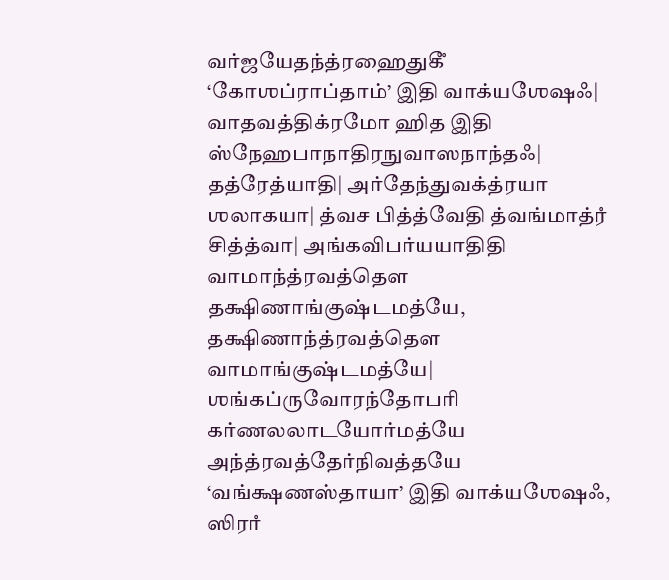வர்ஜயேதந்த்ரஹைதுகீஂ ‘கோஶப்ராப்தாம்’ இதி வாக்யஶேஷஃ| வாதவத்திக்ரமோ ஹித இதி ஸ்நேஹபாநாதிரநுவாஸநாந்தஃ| தத்ரேத்யாதி| அர்தேந்துவக்த்ரயா ஶலாகயா| த்வச பித்த்வேதி த்வங்மாத்ரஂ சித்த்வா| அங்கவிபர்யயாதிதி வாமாந்த்ரவத்தௌ தக்ஷிணாங்குஷ்டமத்யே, தக்ஷிணாந்த்ரவத்தௌ வாமாங்குஷ்டமத்யே| ஶங்கப்ருவோரந்தோபரி கர்ணலலாடயோர்மத்யே அந்த்ரவத்தேர்நிவத்தயே ‘வங்க்ஷணஸ்தாயா’ இதி வாக்யஶேஷஃ, ஸிராஂ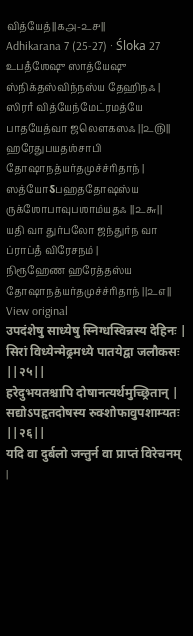வித்யேத்||௧௮-௨௪||
Adhikarana 7 (25-27) · Śloka 27
உபதஂஶேஷு ஸாத்யேஷு ஸ்நிக்தஸ்விந்நஸ்ய தேஹிநஃ |
ஸிராஂ வித்யேந்மேட்ரமத்யே பாதயேத்வா ஜலௌகஸஃ ||௨௫||
ஹரேதுபயதஶ்சாபி தோஷாநத்யர்தமுச்ச்ரிதாந் |
ஸத்யோऽபஹததோஷஸ்ய ருக்ஶோபாவுபஶாம்யதஃ ||௨௬||
யதி வா துர்பலோ ஜந்துர்ந வா ப்ராப்தஂ விரேசநம் |
நிரூஹேண ஹரேத்தஸ்ய தோஷாநத்யர்தமுச்ச்ரிதாந் ||௨௭||
View original
उपदंशेषु साध्येषु स्निग्धस्विन्नस्य देहिनः |
सिरां विध्येन्मेढ्रमध्ये पातयेद्वा जलौकसः ||२५||
हरेदुभयतश्चापि दोषानत्यर्थमुच्छ्रितान् |
सद्योऽपहृतदोषस्य रुक्शोफावुपशाम्यतः ||२६||
यदि वा दुर्बलो जन्तुर्न वा प्राप्तं विरेचनम् |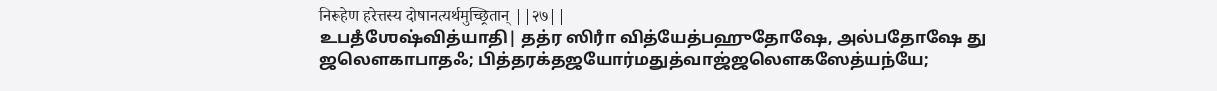निरूहेण हरेत्तस्य दोषानत्यर्थमुच्छ्रितान् ||२७||
உபதஂஶேஷ்வித்யாதி| தத்ர ஸிராஂ வித்யேத்பஹுதோஷே, அல்பதோஷே து ஜலௌகாபாதஃ; பித்தரக்தஜயோர்மதுத்வாஜ்ஜலௌகஸேத்யந்யே;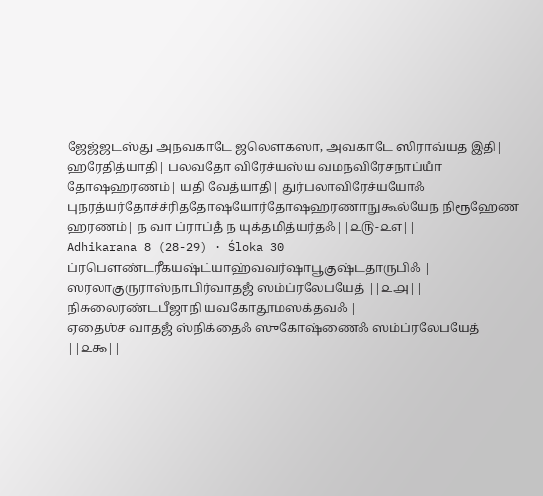ஜேஜ்ஜடஸ்து அநவகாடே ஜலௌகஸா, அவகாடே ஸிராவ்யத இதி| ஹரேதித்யாதி| பலவதோ விரேச்யஸ்ய வமநவிரேசநாப்யாஂ தோஷஹரணம்| யதி வேத்யாதி| துர்பலாவிரேச்யயோஃ புநரத்யர்தோச்ச்ரிததோஷயோர்தோஷஹரணாநுகூல்யேந நிரூஹேண ஹரணம்| ந வா ப்ராப்தஂ ந யுக்தமித்யர்தஃ||௨௫-௨௭||
Adhikarana 8 (28-29) · Śloka 30
ப்ரபௌண்டரீகயஷ்ட்யாஹ்வவர்ஷாபூகுஷ்டதாருபிஃ |
ஸரலாகுருராஸ்நாபிர்வாதஜஂ ஸம்ப்ரலேபயேத் ||௨௮||
நிசுலைரண்டபீஜாநி யவகோதூமஸக்தவஃ |
ஏதைஶ்ச வாதஜஂ ஸ்நிக்தைஃ ஸுகோஷ்ணைஃ ஸம்ப்ரலேபயேத் ||௨௯||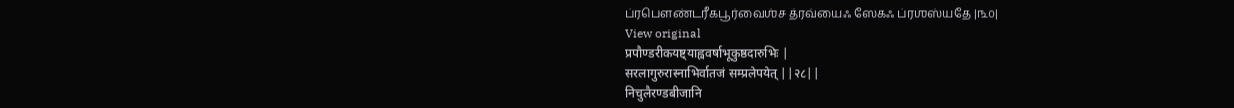ப்ரபௌண்டரீகபூர்வைஶ்ச த்ரவ்யைஃ ஸேகஃ ப்ரஶஸ்யதே |௩௦|
View original
प्रपौण्डरीकयष्ट्याह्ववर्षाभूकुष्ठदारुभिः |
सरलागुरुरास्नाभिर्वातजं सम्प्रलेपयेत् ||२८||
निचुलैरण्डबीजानि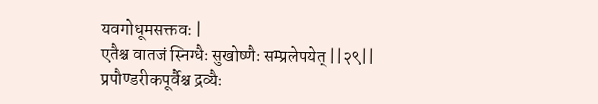यवगोधूमसक्तवः |
एतैश्च वातजं स्निग्धैः सुखोष्णैः सम्प्रलेपयेत् ||२९||
प्रपौण्डरीकपूर्वैश्च द्रव्यैः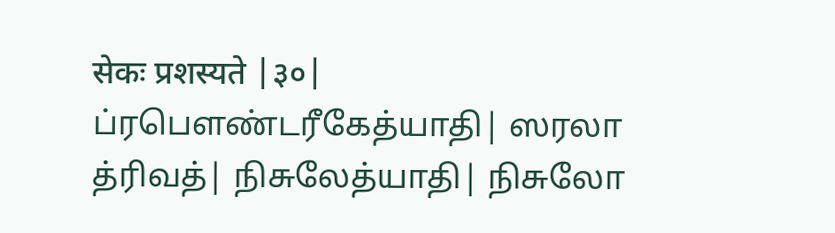सेकः प्रशस्यते |३०|
ப்ரபௌண்டரீகேத்யாதி| ஸரலா த்ரிவத்| நிசுலேத்யாதி| நிசுலோ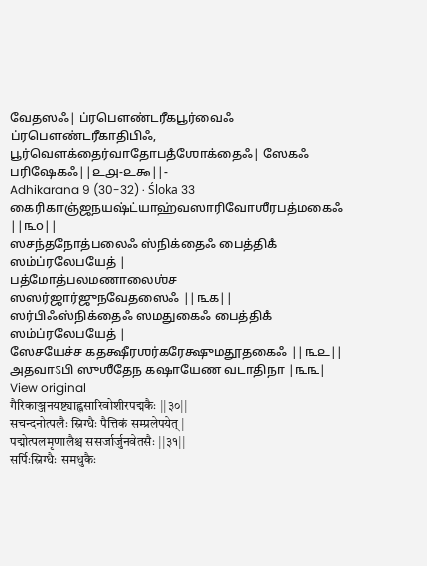வேதஸஃ| ப்ரபௌண்டரீகபூர்வைஃ ப்ரபௌண்டரீகாதிபிஃ, பூர்வௌக்தைர்வாதோபதஂஶோக்தைஃ| ஸேகஃ பரிஷேகஃ||௨௮-௨௯||-
Adhikarana 9 (30-32) · Śloka 33
கைரிகாஞ்ஜநயஷ்ட்யாஹ்வஸாரிவோஶீரபத்மகைஃ ||௩௦||
ஸசந்தநோத்பலைஃ ஸ்நிக்தைஃ பைத்திகஂ ஸம்ப்ரலேபயேத் |
பத்மோத்பலமணாலைஶ்ச ஸஸர்ஜார்ஜுநவேதஸைஃ ||௩௧||
ஸர்பிஃஸ்நிக்தைஃ ஸமதுகைஃ பைத்திகஂ ஸம்ப்ரலேபயேத் |
ஸேசயேச்ச கதக்ஷீரஶர்கரேக்ஷுமதூதகைஃ ||௩௨||
அதவாऽபி ஸுஶீதேந கஷாயேண வடாதிநா |௩௩|
View original
गैरिकाञ्जनयष्ट्याह्वसारिवोशीरपद्मकैः ||३०||
सचन्दनोत्पलैः स्निग्धैः पैत्तिकं सम्प्रलेपयेत् |
पद्मोत्पलमृणालैश्च ससर्जार्जुनवेतसैः ||३१||
सर्पिःस्निग्धैः समधुकैः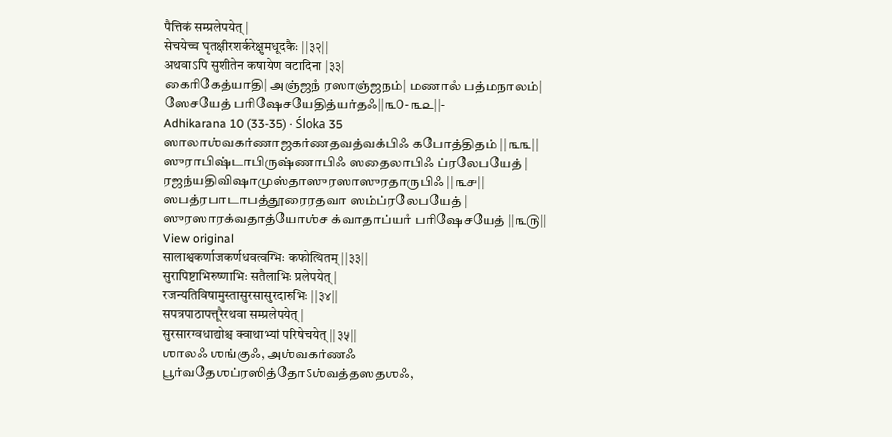पैत्तिकं सम्प्रलेपयेत् |
सेचयेच्च घृतक्षीरशर्करेक्षुमधूदकैः ||३२||
अथवाऽपि सुशीतेन कषायेण वटादिना |३३|
கைரிகேத்யாதி| அஞ்ஜநஂ ரஸாஞ்ஜநம்| மணாலஂ பத்மநாலம்| ஸேசயேத் பரிஷேசயேதித்யர்தஃ||௩௦-௩௨||-
Adhikarana 10 (33-35) · Śloka 35
ஸாலாஶ்வகர்ணாஜகர்ணதவத்வக்பிஃ கபோத்திதம் ||௩௩||
ஸுராபிஷ்டாபிருஷ்ணாபிஃ ஸதைலாபிஃ ப்ரலேபயேத் |
ரஜந்யதிவிஷாமுஸ்தாஸுரஸாஸுரதாருபிஃ ||௩௪||
ஸபத்ரபாடாபத்தூரைரதவா ஸம்ப்ரலேபயேத் |
ஸுரஸாரக்வதாத்யோஶ்ச க்வாதாப்யாஂ பரிஷேசயேத் ||௩௫||
View original
सालाश्वकर्णाजकर्णधवत्वग्भिः कफोत्थितम् ||३३||
सुरापिष्टाभिरुष्णाभिः सतैलाभिः प्रलेपयेत् |
रजन्यतिविषामुस्तासुरसासुरदारुभिः ||३४||
सपत्रपाठापत्तूरैरथवा सम्प्रलेपयेत् |
सुरसारग्वधाद्योश्च क्वाथाभ्यां परिषेचयेत् ||३५||
ஶாலஃ ஶங்குஃ, அஶ்வகர்ணஃ பூர்வதேஶப்ரஸித்தோऽஶ்வத்தஸதஶஃ,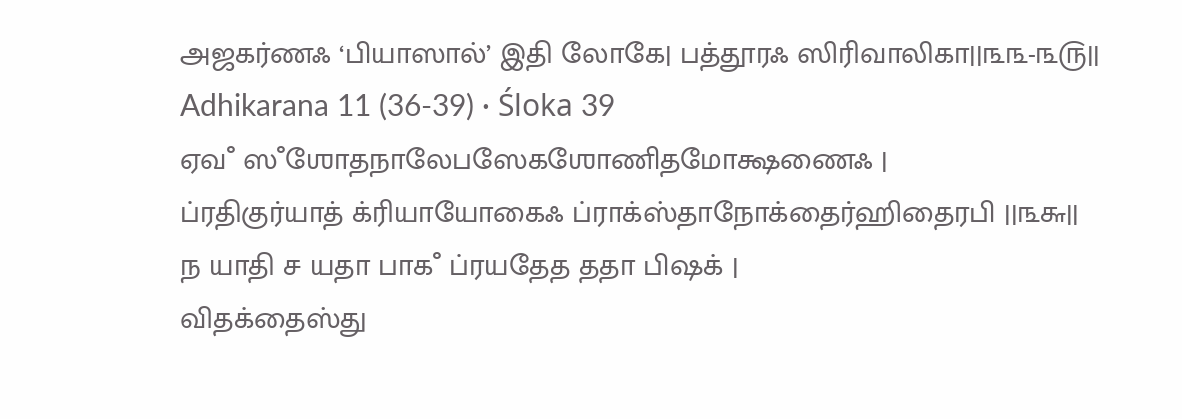அஜகர்ணஃ ‘பியாஸால்’ இதி லோகே| பத்தூரஃ ஸிரிவாலிகா||௩௩-௩௫||
Adhikarana 11 (36-39) · Śloka 39
ஏவஂ ஸஂஶோதநாலேபஸேகஶோணிதமோக்ஷணைஃ |
ப்ரதிகுர்யாத் க்ரியாயோகைஃ ப்ராக்ஸ்தாநோக்தைர்ஹிதைரபி ||௩௬||
ந யாதி ச யதா பாகஂ ப்ரயதேத ததா பிஷக் |
விதக்தைஸ்து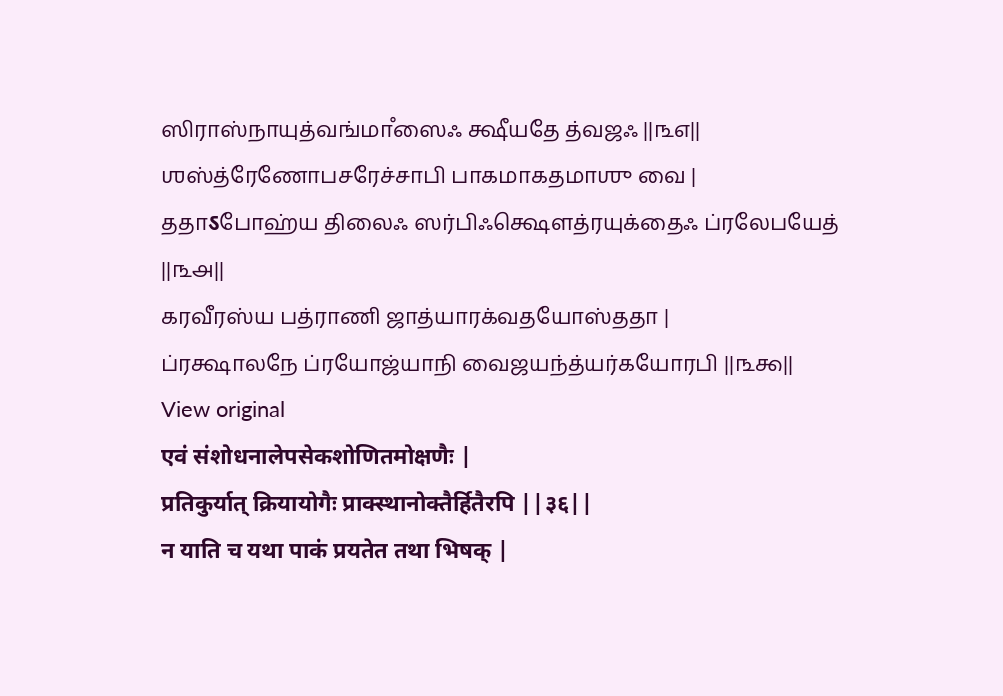ஸிராஸ்நாயுத்வங்மாஂஸைஃ க்ஷீயதே த்வஜஃ ||௩௭||
ஶஸ்த்ரேணோபசரேச்சாபி பாகமாகதமாஶு வை |
ததாऽபோஹ்ய திலைஃ ஸர்பிஃக்ஷௌத்ரயுக்தைஃ ப்ரலேபயேத் ||௩௮||
கரவீரஸ்ய பத்ராணி ஜாத்யாரக்வதயோஸ்ததா |
ப்ரக்ஷாலநே ப்ரயோஜ்யாநி வைஜயந்த்யர்கயோரபி ||௩௯||
View original
एवं संशोधनालेपसेकशोणितमोक्षणैः |
प्रतिकुर्यात् क्रियायोगैः प्राक्स्थानोक्तैर्हितैरपि ||३६||
न याति च यथा पाकं प्रयतेत तथा भिषक् |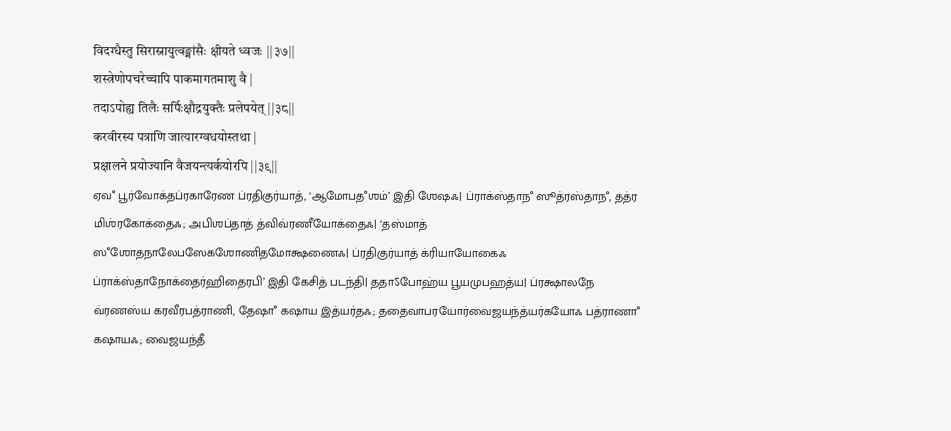विदग्धैस्तु सिरास्नायुत्वङ्मांसैः क्षीयते ध्वजः ||३७||
शस्त्रेणोपचरेच्चापि पाकमागतमाशु वै |
तदाऽपोह्य तिलैः सर्पिःक्षौद्रयुक्तैः प्रलेपयेत् ||३८||
करवीरस्य पत्राणि जात्यारग्वधयोस्तथा |
प्रक्षालने प्रयोज्यानि वैजयन्त्यर्कयोरपि ||३९||
ஏவஂ பூர்வோக்தப்ரகாரேண ப்ரதிகுர்யாத், ‘ஆமோபதஂஶம்’ இதி ஶேஷஃ| ப்ராக்ஸ்தாநஂ ஸூத்ரஸ்தாநஂ, தத்ர மிஶ்ரகோக்தைஃ; அபிஶப்தாத் த்விவ்ரணீயோக்தைஃ| ‘தஸ்மாத் ஸஂஶோதநாலேபஸேகஶோணிதமோக்ஷணைஃ| ப்ரதிகுர்யாத் க்ரியாயோகைஃ ப்ராக்ஸ்தாநோக்தைர்ஹிதைரபி’ இதி கேசித் படந்தி| ததாऽபோஹ்ய பூயமுபஹத்ய| ப்ரக்ஷாலநே வ்ரணஸ்ய கரவீரபத்ராணி, தேஷாஂ கஷாய இத்யர்தஃ; ததைவாபரயோர்வைஜயந்த்யர்கயோஃ பத்ராணாஂ கஷாயஃ; வைஜயந்தீ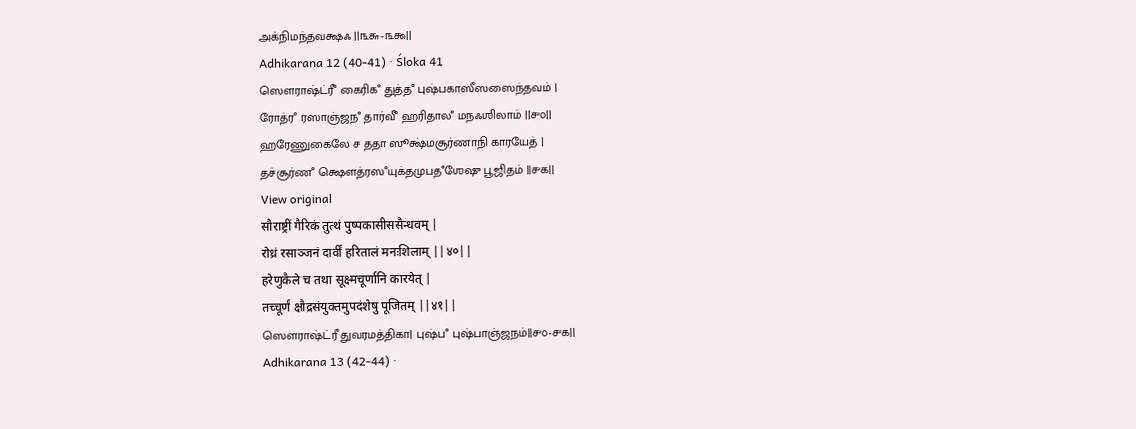அக்நிமந்தவக்ஷஃ ||௩௬-௩௯||
Adhikarana 12 (40-41) · Śloka 41
ஸௌராஷ்ட்ரீஂ கைரிகஂ துத்தஂ புஷ்பகாஸீஸஸைந்தவம் |
ரோத்ரஂ ரஸாஞ்ஜநஂ தார்வீஂ ஹரிதாலஂ மநஃஶிலாம் ||௪௦||
ஹரேணுகைலே ச ததா ஸூக்ஷ்மசூர்ணாநி காரயேத் |
தச்சூர்ணஂ க்ஷௌத்ரஸஂயுக்தமுபதஂஶேஷு பூஜிதம் ||௪௧||
View original
सौराष्ट्रीं गैरिकं तुत्थं पुष्पकासीससैन्धवम् |
रोध्रं रसाञ्जनं दार्वीं हरितालं मनःशिलाम् ||४०||
हरेणुकैले च तथा सूक्ष्मचूर्णानि कारयेत् |
तच्चूर्णं क्षौद्रसंयुक्तमुपदंशेषु पूजितम् ||४१||
ஸௌராஷ்ட்ரீ துவரமத்திகா| புஷ்பஂ புஷ்பாஞ்ஜநம்||௪௦-௪௧||
Adhikarana 13 (42-44) ·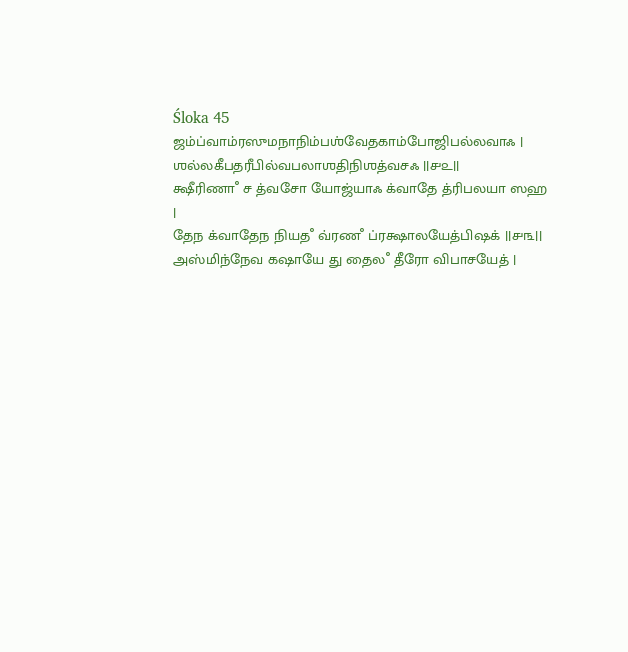Śloka 45
ஜம்ப்வாம்ரஸுமநாநிம்பஶ்வேதகாம்போஜிபல்லவாஃ |
ஶல்லகீபதரீபில்வபலாஶதிநிஶத்வசஃ ||௪௨||
க்ஷீரிணாஂ ச த்வசோ யோஜ்யாஃ க்வாதே த்ரிபலயா ஸஹ |
தேந க்வாதேந நியதஂ வ்ரணஂ ப்ரக்ஷாலயேத்பிஷக் ||௪௩||
அஸ்மிந்நேவ கஷாயே து தைலஂ தீரோ விபாசயேத் |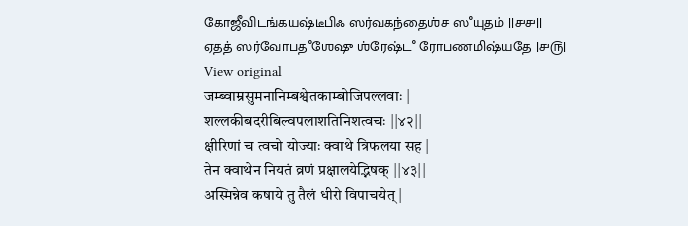கோஜீவிடங்கயஷ்டீபிஃ ஸர்வகந்தைஶ்ச ஸஂயுதம் ||௪௪||
ஏதத் ஸர்வோபதஂஶேஷு ஶ்ரேஷ்டஂ ரோபணமிஷ்யதே |௪௫|
View original
जम्ब्वाम्रसुमनानिम्बश्वेतकाम्बोजिपल्लवाः |
शल्लकीबदरीबिल्वपलाशतिनिशत्वचः ||४२||
क्षीरिणां च त्वचो योज्याः क्वाथे त्रिफलया सह |
तेन क्वाथेन नियतं व्रणं प्रक्षालयेद्भिषक् ||४३||
अस्मिन्नेव कषाये तु तैलं धीरो विपाचयेत् |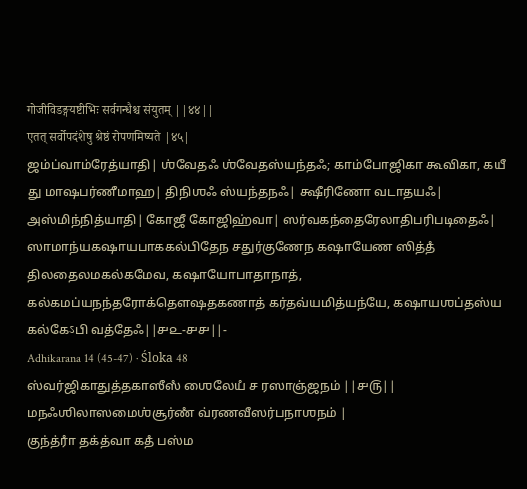गोजीविडङ्गयष्टीभिः सर्वगन्धैश्च संयुतम् ||४४||
एतत् सर्वोपदंशेषु श्रेष्ठं रोपणमिष्यते |४५|
ஜம்ப்வாம்ரேத்யாதி| ஶ்வேதஃ ஶ்வேதஸ்யந்தஃ; காம்போஜிகா கூவிகா, கயீ து மாஷபர்ணீமாஹ| திநிஶஃ ஸ்யந்தநஃ| க்ஷீரிணோ வடாதயஃ| அஸ்மிந்நித்யாதி| கோஜீ கோஜிஹ்வா| ஸர்வகந்தைரேலாதிபரிபடிதைஃ| ஸாமாந்யகஷாயபாககல்பிதேந சதுர்குணேந கஷாயேண ஸித்தஂ திலதைலமகல்கமேவ, கஷாயோபாதாநாத், கல்கமப்யநந்தரோக்தௌஷதகணாத் கர்தவ்யமித்யந்யே, கஷாயஶப்தஸ்ய கல்கேऽபி வத்தேஃ||௪௨-௪௪||-
Adhikarana 14 (45-47) · Śloka 48
ஸ்வர்ஜிகாதுத்தகாஸீஸஂ ஶைலேயஂ ச ரஸாஞ்ஜநம் ||௪௫||
மநஃஶிலாஸமைஶ்சூர்ணஂ வ்ரணவீஸர்பநாஶநம் |
குந்த்ராஂ தக்த்வா கதஂ பஸ்ம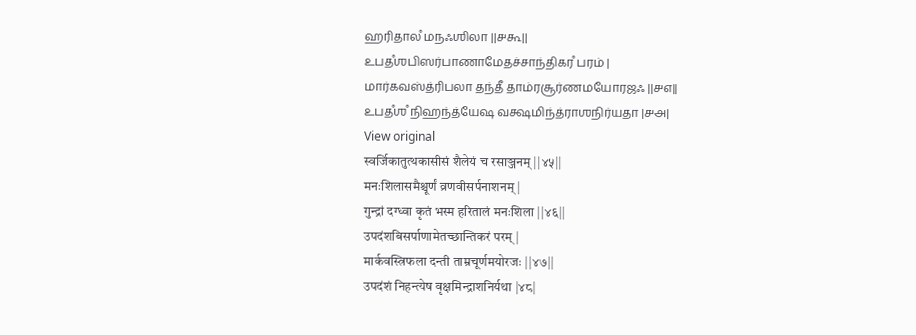ஹரிதாலஂ மநஃஶிலா ||௪௬||
உபதஂஶபிஸர்பாணாமேதச்சாந்திகரஂ பரம் |
மார்கவஸ்த்ரிபலா தந்தீ தாம்ரசூர்ணமயோரஜஃ ||௪௭||
உபதஂஶஂ நிஹந்த்யேஷ வக்ஷமிந்த்ராஶநிர்யதா |௪௮|
View original
स्वर्जिकातुत्थकासीसं शैलेयं च रसाञ्जनम् ||४५||
मनःशिलासमैश्चूर्णं व्रणवीसर्पनाशनम् |
गुन्द्रां दग्ध्वा कृतं भस्म हरितालं मनःशिला ||४६||
उपदंशबिसर्पाणामेतच्छान्तिकरं परम् |
मार्कवस्त्रिफला दन्ती ताम्रचूर्णमयोरजः ||४७||
उपदंशं निहन्त्येष वृक्षमिन्द्राशनिर्यथा |४८|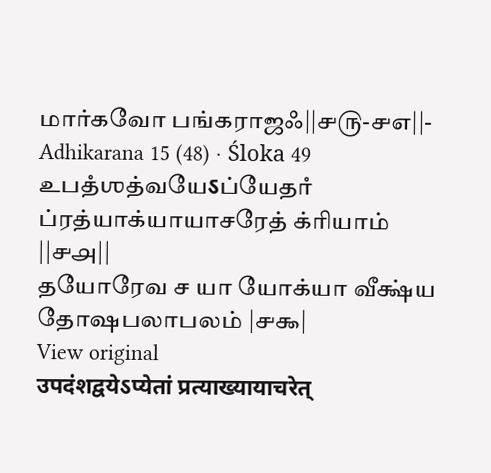மார்கவோ பங்கராஜஃ||௪௫-௪௭||-
Adhikarana 15 (48) · Śloka 49
உபதஂஶத்வயேऽப்யேதாஂ ப்ரத்யாக்யாயாசரேத் க்ரியாம் ||௪௮||
தயோரேவ ச யா யோக்யா வீக்ஷ்ய தோஷபலாபலம் |௪௯|
View original
उपदंशद्वयेऽप्येतां प्रत्याख्यायाचरेत्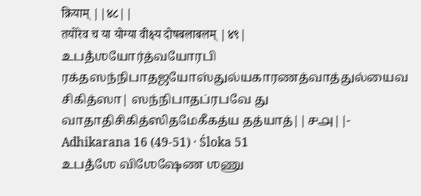क्रियाम् ||४८||
तयोरेव च या योग्या वीक्ष्य दोषबलाबलम् |४९|
உபதஂஶயோர்த்வயோரபி ரக்தஸந்நிபாதஜயோஸ்துல்யகாரணத்வாத்துல்யைவ சிகித்ஸா| ஸந்நிபாதப்ரபவே து வாதாதிசிகித்ஸிதமேகீகத்ய தத்யாத்||௪௮||-
Adhikarana 16 (49-51) · Śloka 51
உபதஂஶே விஶேஷேண ஶணு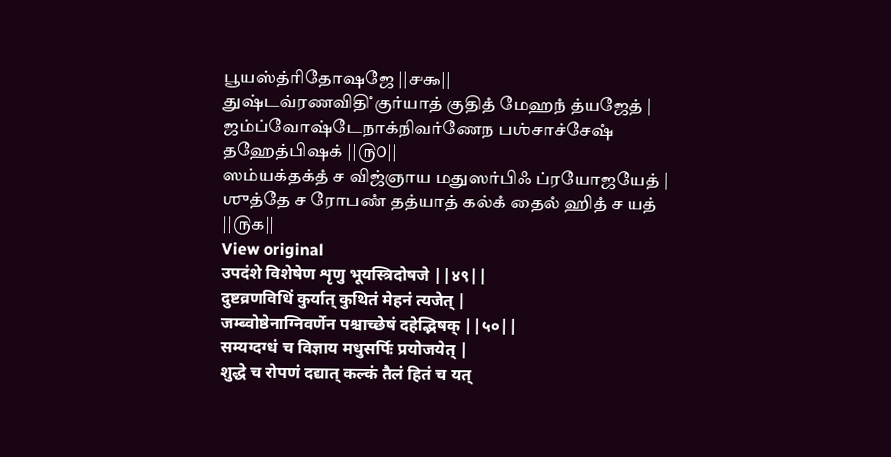பூயஸ்த்ரிதோஷஜே ||௪௯||
துஷ்டவ்ரணவிதிஂ குர்யாத் குதிதஂ மேஹநஂ த்யஜேத் |
ஜம்ப்வோஷ்டேநாக்நிவர்ணேந பஶ்சாச்சேஷஂ தஹேத்பிஷக் ||௫௦||
ஸம்யக்தக்தஂ ச விஜ்ஞாய மதுஸர்பிஃ ப்ரயோஜயேத் |
ஶுத்தே ச ரோபணஂ தத்யாத் கல்கஂ தைலஂ ஹிதஂ ச யத் ||௫௧||
View original
उपदंशे विशेषेण शृणु भूयस्त्रिदोषजे ||४९||
दुष्टव्रणविधिं कुर्यात् कुथितं मेहनं त्यजेत् |
जम्ब्वोष्ठेनाग्निवर्णेन पश्चाच्छेषं दहेद्भिषक् ||५०||
सम्यग्दग्धं च विज्ञाय मधुसर्पिः प्रयोजयेत् |
शुद्धे च रोपणं दद्यात् कल्कं तैलं हितं च यत्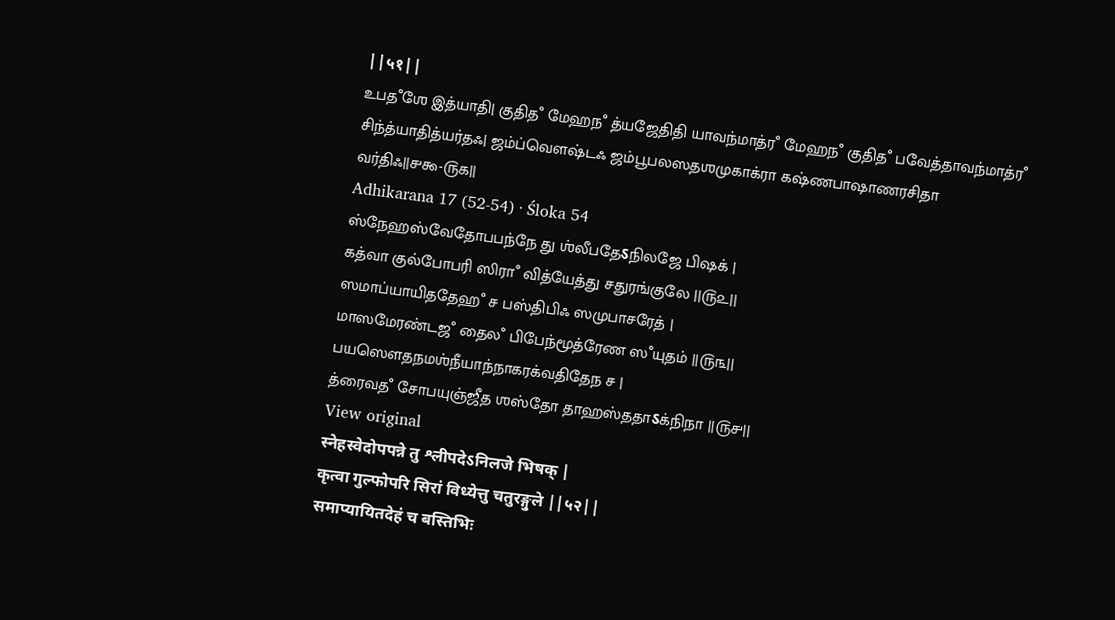||५१||
உபதஂஶே இத்யாதி| குதிதஂ மேஹநஂ த்யஜேதிதி யாவந்மாத்ரஂ மேஹநஂ குதிதஂ பவேத்தாவந்மாத்ரஂ சிந்த்யாதித்யர்தஃ| ஜம்ப்வௌஷ்டஃ ஜம்பூபலஸதஶமுகாக்ரா கஷ்ணபாஷாணரசிதா வர்திஃ||௪௯-௫௧||
Adhikarana 17 (52-54) · Śloka 54
ஸ்நேஹஸ்வேதோபபந்நே து ஶ்லீபதேऽநிலஜே பிஷக் |
கத்வா குல்போபரி ஸிராஂ வித்யேத்து சதுரங்குலே ||௫௨||
ஸமாப்யாயிததேஹஂ ச பஸ்திபிஃ ஸமுபாசரேத் |
மாஸமேரண்டஜஂ தைலஂ பிபேந்மூத்ரேண ஸஂயுதம் ||௫௩||
பயஸௌதநமஶ்நீயாந்நாகரக்வதிதேந ச |
த்ரைவதஂ சோபயுஞ்ஜீத ஶஸ்தோ தாஹஸ்ததாऽக்நிநா ||௫௪||
View original
स्नेहस्वेदोपपन्ने तु श्लीपदेऽनिलजे भिषक् |
कृत्वा गुल्फोपरि सिरां विध्येत्तु चतुरङ्गुले ||५२||
समाप्यायितदेहं च बस्तिभिः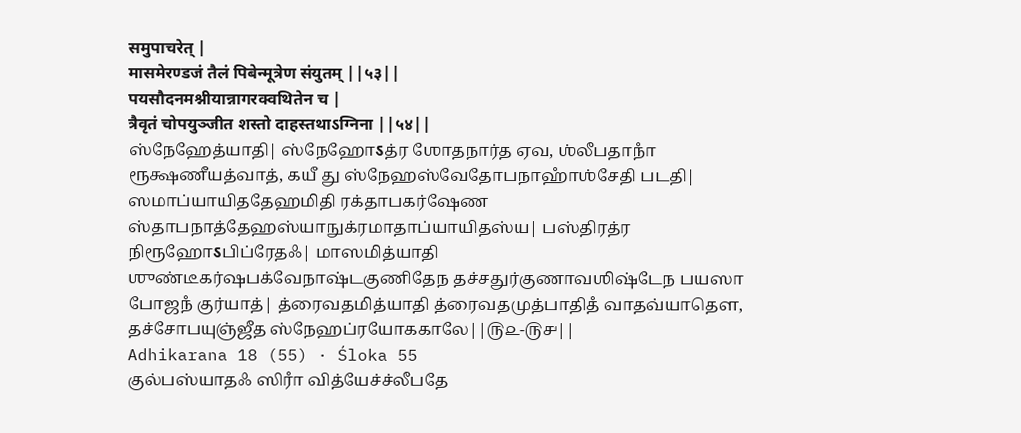समुपाचरेत् |
मासमेरण्डजं तैलं पिबेन्मूत्रेण संयुतम् ||५३||
पयसौदनमश्नीयान्नागरक्वथितेन च |
त्रैवृतं चोपयुञ्जीत शस्तो दाहस्तथाऽग्निना ||५४||
ஸ்நேஹேத்யாதி| ஸ்நேஹோऽத்ர ஶோதநார்த ஏவ, ஶ்லீபதாநாஂ ரூக்ஷணீயத்வாத், கயீ து ஸ்நேஹஸ்வேதோபநாஹாஂஶ்சேதி படதி| ஸமாப்யாயிததேஹமிதி ரக்தாபகர்ஷேண ஸ்தாபநாத்தேஹஸ்யாநுக்ரமாதாப்யாயிதஸ்ய| பஸ்திரத்ர நிரூஹோऽபிப்ரேதஃ| மாஸமித்யாதி ஶுண்டீகர்ஷபக்வேநாஷ்டகுணிதேந தச்சதுர்குணாவஶிஷ்டேந பயஸா போஜநஂ குர்யாத்| த்ரைவதமித்யாதி த்ரைவதமுத்பாதிதஂ வாதவ்யாதௌ, தச்சோபயுஞ்ஜீத ஸ்நேஹப்ரயோககாலே||௫௨-௫௪||
Adhikarana 18 (55) · Śloka 55
குல்பஸ்யாதஃ ஸிராஂ வித்யேச்ச்லீபதே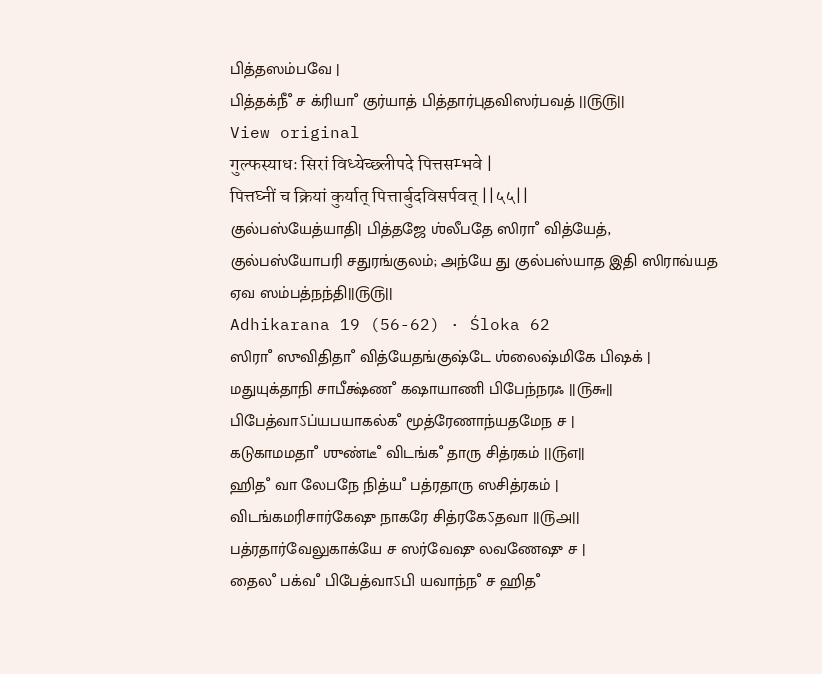பித்தஸம்பவே |
பித்தக்நீஂ ச க்ரியாஂ குர்யாத் பித்தார்புதவிஸர்பவத் ||௫௫||
View original
गुल्फस्याधः सिरां विध्येच्छ्लीपदे पित्तसम्भवे |
पित्तघ्नीं च क्रियां कुर्यात् पित्तार्बुदविसर्पवत् ||५५||
குல்பஸ்யேத்யாதி| பித்தஜே ஶ்லீபதே ஸிராஂ வித்யேத், குல்பஸ்யோபரி சதுரங்குலம்; அந்யே து குல்பஸ்யாத இதி ஸிராவ்யத ஏவ ஸம்பத்நந்தி||௫௫||
Adhikarana 19 (56-62) · Śloka 62
ஸிராஂ ஸுவிதிதாஂ வித்யேதங்குஷ்டே ஶ்லைஷ்மிகே பிஷக் |
மதுயுக்தாநி சாபீக்ஷ்ணஂ கஷாயாணி பிபேந்நரஃ ||௫௬||
பிபேத்வாऽப்யபயாகல்கஂ மூத்ரேணாந்யதமேந ச |
கடுகாமமதாஂ ஶுண்டீஂ விடங்கஂ தாரு சித்ரகம் ||௫௭||
ஹிதஂ வா லேபநே நித்யஂ பத்ரதாரு ஸசித்ரகம் |
விடங்கமரிசார்கேஷு நாகரே சித்ரகேऽதவா ||௫௮||
பத்ரதார்வேலுகாக்யே ச ஸர்வேஷு லவணேஷு ச |
தைலஂ பக்வஂ பிபேத்வாऽபி யவாந்நஂ ச ஹிதஂ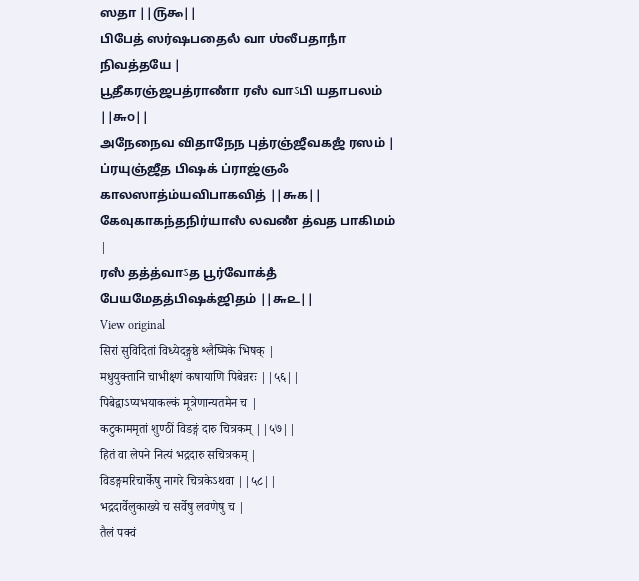ஸதா ||௫௯||
பிபேத் ஸர்ஷபதைலஂ வா ஶ்லீபதாநாஂ நிவத்தயே |
பூதீகரஞ்ஜபத்ராணாஂ ரஸஂ வாऽபி யதாபலம் ||௬௦||
அநேநைவ விதாநேந புத்ரஞ்ஜீவகஜஂ ரஸம் |
ப்ரயுஞ்ஜீத பிஷக் ப்ராஜ்ஞஃ காலஸாத்ம்யவிபாகவித் ||௬௧||
கேவுகாகந்தநிர்யாஸஂ லவணஂ த்வத பாகிமம் |
ரஸஂ தத்த்வாऽத பூர்வோக்தஂ பேயமேதத்பிஷக்ஜிதம் ||௬௨||
View original
सिरां सुविदितां विध्येदङ्गुष्ठे श्लैष्मिके भिषक् |
मधुयुक्तानि चाभीक्ष्णं कषायाणि पिबेन्नरः ||५६||
पिबेद्वाऽप्यभयाकल्कं मूत्रेणान्यतमेन च |
कटुकाममृतां शुण्ठीं विडङ्गं दारु चित्रकम् ||५७||
हितं वा लेपने नित्यं भद्रदारु सचित्रकम् |
विडङ्गमरिचार्केषु नागरे चित्रकेऽथवा ||५८||
भद्रदार्वेलुकाख्ये च सर्वेषु लवणेषु च |
तैलं पक्वं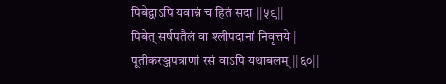पिबेद्वाऽपि यवान्नं च हितं सदा ||५९||
पिबेत् सर्षपतैलं वा श्लीपदानां निवृत्तये |
पूतीकरञ्जपत्राणां रसं वाऽपि यथाबलम् ||६०||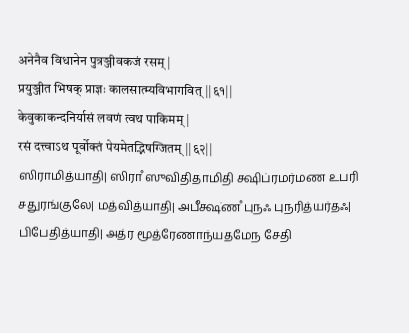अनेनैव विधानेन पुत्रञ्जीवकजं रसम् |
प्रयुञ्जीत भिषक् प्राज्ञः कालसात्म्यविभागवित् ||६१||
केवुकाकन्दनिर्यासं लवणं त्वथ पाकिमम् |
रसं दत्त्वाऽथ पूर्वोक्तं पेयमेतद्भिषग्जितम् ||६२||
ஸிராமித்யாதி| ஸிராஂ ஸுவிதிதாமிதி க்ஷிப்ரமர்மண உபரி சதுரங்குலே| மத்வித்யாதி| அபீக்ஷ்ணஂ புநஃ புநரித்யர்தஃ| பிபேதித்யாதி| அத்ர மூத்ரேணாந்யதமேந சேதி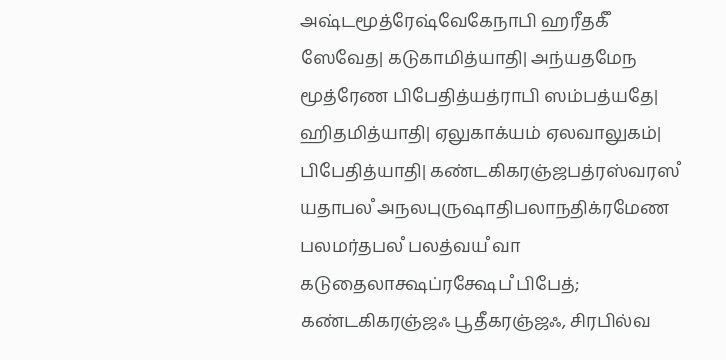அஷ்டமூத்ரேஷ்வேகேநாபி ஹரீதகீஂ ஸேவேத| கடுகாமித்யாதி| அந்யதமேந மூத்ரேண பிபேதித்யத்ராபி ஸம்பத்யதே| ஹிதமித்யாதி| ஏலுகாக்யம் ஏலவாலுகம்| பிபேதித்யாதி| கண்டகிகரஞ்ஜபத்ரஸ்வரஸஂ யதாபலஂ அநலபுருஷாதிபலாநதிக்ரமேண பலமர்தபலஂ பலத்வயஂ வா கடுதைலாக்ஷப்ரக்ஷேபஂ பிபேத்; கண்டகிகரஞ்ஜஃ பூதீகரஞ்ஜஃ, சிரபில்வ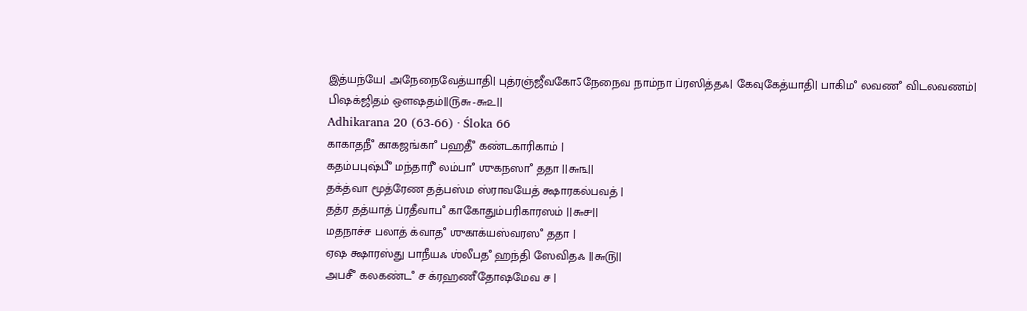இத்யந்யே| அநேநைவேத்யாதி| புத்ரஞ்ஜீவகோऽநேநைவ நாம்நா ப்ரஸித்தஃ| கேவுகேத்யாதி| பாகிமஂ லவணஂ விடலவணம்| பிஷக்ஜிதம் ஔஷதம்||௫௬-௬௨||
Adhikarana 20 (63-66) · Śloka 66
காகாதநீஂ காகஜங்காஂ பஹதீஂ கண்டகாரிகாம் |
கதம்பபுஷ்பீஂ மந்தாரீஂ லம்பாஂ ஶுகநஸாஂ ததா ||௬௩||
தக்த்வா மூத்ரேண தத்பஸ்ம ஸ்ராவயேத் க்ஷாரகல்பவத் |
தத்ர தத்யாத் ப்ரதீவாபஂ காகோதும்பரிகாரஸம் ||௬௪||
மதநாச்ச பலாத் க்வாதஂ ஶுகாக்யஸ்வரஸஂ ததா |
ஏஷ க்ஷாரஸ்து பாநீயஃ ஶ்லீபதஂ ஹந்தி ஸேவிதஃ ||௬௫||
அபசீஂ கலகண்டஂ ச க்ரஹணீதோஷமேவ ச |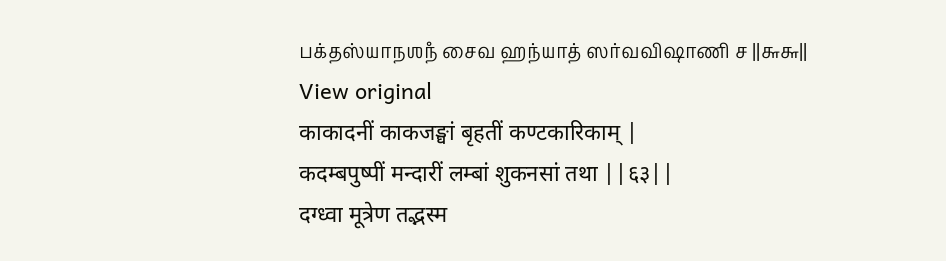பக்தஸ்யாநஶநஂ சைவ ஹந்யாத் ஸர்வவிஷாணி ச ||௬௬||
View original
काकादनीं काकजङ्घां बृहतीं कण्टकारिकाम् |
कदम्बपुष्पीं मन्दारीं लम्बां शुकनसां तथा ||६३||
दग्ध्वा मूत्रेण तद्भस्म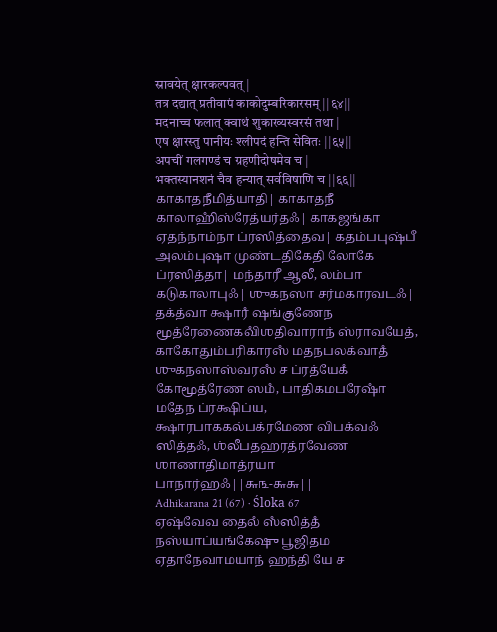स्रावयेत् क्षारकल्पवत् |
तत्र दद्यात् प्रतीवापं काकोदुम्बरिकारसम् ||६४||
मदनाच्च फलात् क्वाथं शुकाख्यस्वरसं तथा |
एष क्षारस्तु पानीयः श्लीपदं हन्ति सेवितः ||६५||
अपचीं गलगण्डं च ग्रहणीदोषमेव च |
भक्तस्यानशनं चैव हन्यात् सर्वविषाणि च ||६६||
காகாதநீமித்யாதி| காகாதநீ காலாஹிஂஸ்ரேத்யர்தஃ| காகஜங்கா ஏதந்நாம்நா ப்ரஸித்தைவ| கதம்பபுஷ்பீ அலம்புஷா முண்டதிகேதி லோகே ப்ரஸித்தா| மந்தாரீ ஆலீ, லம்பா கடுகாலாபுஃ| ஶுகநஸா சர்மகாரவடஃ| தக்த்வா க்ஷாரஂ ஷங்குணேந மூத்ரேணைகவிஂஶதிவாராந் ஸ்ராவயேத், காகோதும்பரிகாரஸஂ மதநபலக்வாதஂ ஶுகநஸாஸ்வரஸஂ ச ப்ரத்யேகஂ கோமூத்ரேண ஸமஂ, பாதிகமபரேஷாஂ மதேந ப்ரக்ஷிப்ய, க்ஷாரபாககல்பக்ரமேண விபக்வஃ ஸித்தஃ, ஶ்லீபதஹரத்ரவேண ஶாணாதிமாத்ரயா பாநார்ஹஃ||௬௩-௬௬||
Adhikarana 21 (67) · Śloka 67
ஏஷ்வேவ தைலஂ ஸஂஸித்தஂ நஸ்யாப்யங்கேஷு பூஜிதம ஏதாநேவாமயாந் ஹந்தி யே ச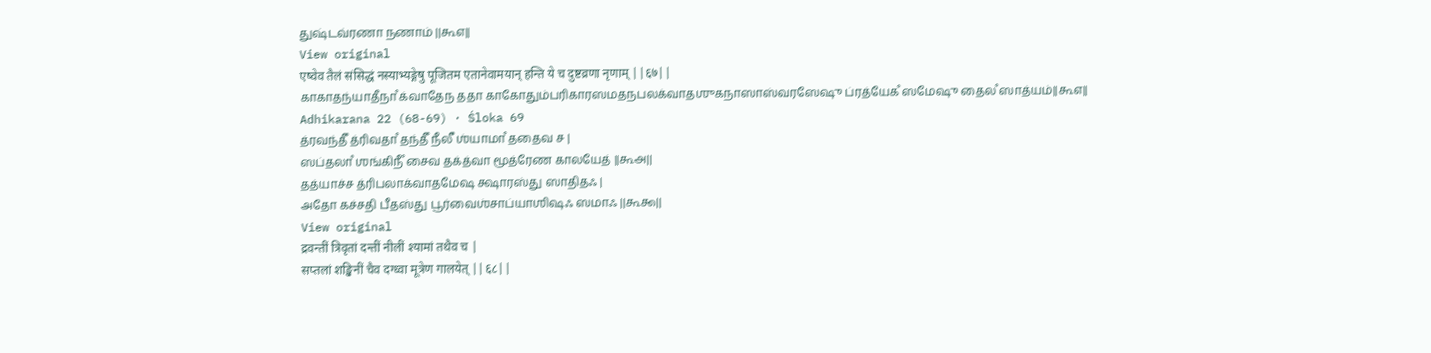துஷ்டவ்ரணா நணாம் ||௬௭||
View original
एष्वेव तैलं संसिद्धं नस्याभ्यङ्गेषु पूजितम एतानेवामयान् हन्ति ये च दुष्टव्रणा नृणाम् ||६७||
காகாதந்யாதீநாஂ க்வாதேந ததா காகோதும்பரிகாரஸமதநபலக்வாதஶுகநாஸாஸ்வரஸேஷு ப்ரத்யேகஂ ஸமேஷு தைலஂ ஸாத்யம்||௬௭||
Adhikarana 22 (68-69) · Śloka 69
த்ரவந்தீஂ த்ரிவதாஂ தந்தீஂ நீலீஂ ஶ்யாமாஂ ததைவ ச |
ஸப்தலாஂ ஶங்கிநீஂ சைவ தக்த்வா மூத்ரேண காலயேத் ||௬௮||
தத்யாச்ச த்ரிபலாக்வாதமேஷ க்ஷாரஸ்து ஸாதிதஃ |
அதோ கச்சதி பீதஸ்து பூர்வைஶ்சாப்யாஶிஷஃ ஸமாஃ ||௬௯||
View original
द्रवन्तीं त्रिवृतां दन्तीं नीलीं श्यामां तथैव च |
सप्तलां शङ्खिनीं चैव दग्ध्वा मूत्रेण गालयेत् ||६८||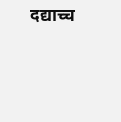दद्याच्च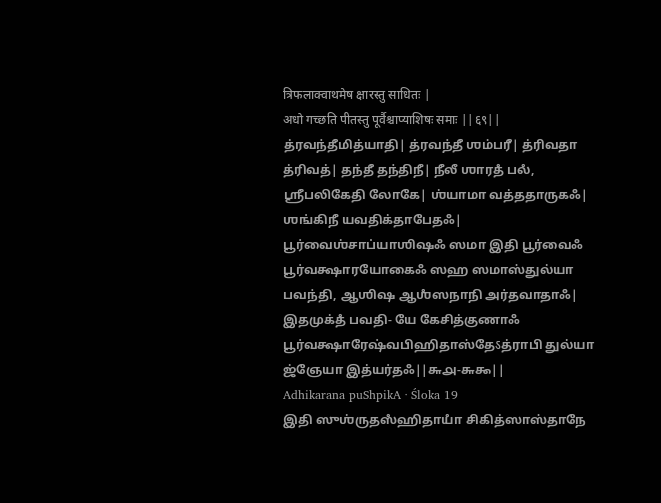त्रिफलाक्वाथमेष क्षारस्तु साधितः |
अधो गच्छति पीतस्तु पूर्वैश्चाप्याशिषः समाः ||६९||
த்ரவந்தீமித்யாதி| த்ரவந்தீ ஶம்பரீ| த்ரிவதா த்ரிவத்| தந்தீ தந்திநீ| நீலீ ஶாரதஂ பலஂ, ஶ்ரீபலிகேதி லோகே| ஶ்யாமா வத்ததாருகஃ| ஶங்கிநீ யவதிக்தாபேதஃ| பூர்வைஶ்சாப்யாஶிஷஃ ஸமா இதி பூர்வைஃ பூர்வக்ஷாரயோகைஃ ஸஹ ஸமாஸ்துல்யா பவந்தி, ஆஶிஷ ஆஶஂஸநாநி அர்தவாதாஃ| இதமுக்தஂ பவதி- யே கேசித்குணாஃ பூர்வக்ஷாரேஷ்வபிஹிதாஸ்தேऽத்ராபி துல்யா ஜ்ஞேயா இத்யர்தஃ||௬௮-௬௯||
Adhikarana puShpikA · Śloka 19
இதி ஸுஶ்ருதஸஂஹிதாயாஂ சிகித்ஸாஸ்தாநே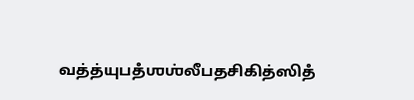வத்த்யுபதஂஶஶ்லீபதசிகித்ஸிதஂ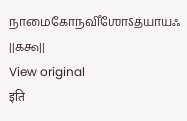நாமைகோநவிஂஶோऽத்யாயஃ ||௧௯||
View original
इति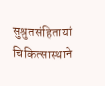सुश्रुतसंहितायां चिकित्सास्थाने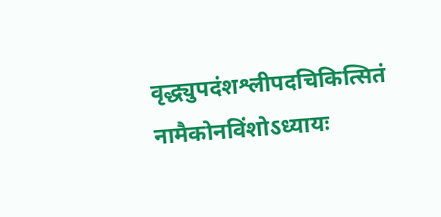वृद्ध्युपदंशश्लीपदचिकित्सितं नामैकोनविंशोऽध्यायः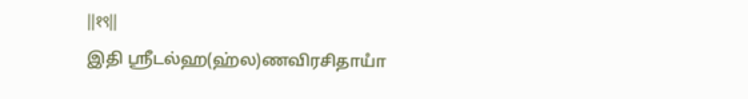||१९||
இதி ஶ்ரீடல்ஹ(ஹ்ல)ணவிரசிதாயாஂ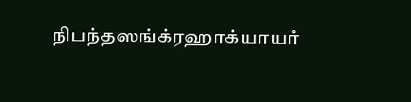நிபந்தஸங்க்ரஹாக்யாயாஂ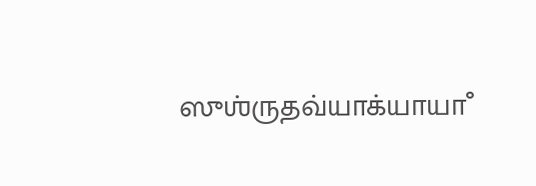ஸுஶ்ருதவ்யாக்யாயாஂ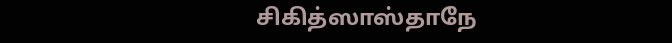சிகித்ஸாஸ்தாநே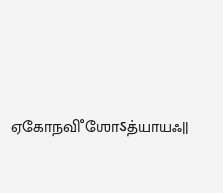ஏகோநவிஂஶோऽத்யாயஃ||